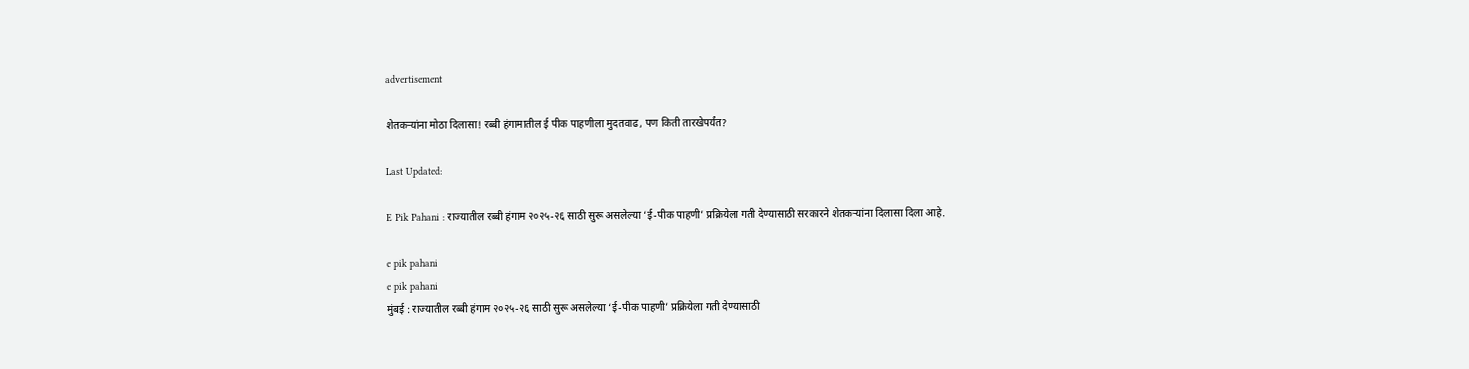advertisement

शेतकऱ्यांना मोठा दिलासा! रब्बी हंगामातील ई पीक पाहणीला मुदतवाढ, पण किती तारखेपर्यंत?

Last Updated:

E Pik Pahani : राज्यातील रब्बी हंगाम २०२५-२६ साठी सुरू असलेल्या ‘ई-पीक पाहणी’ प्रक्रियेला गती देण्यासाठी सरकारने शेतकऱ्यांना दिलासा दिला आहे.

e pik pahani
e pik pahani
मुंबई : राज्यातील रब्बी हंगाम २०२५-२६ साठी सुरू असलेल्या ‘ई-पीक पाहणी’ प्रक्रियेला गती देण्यासाठी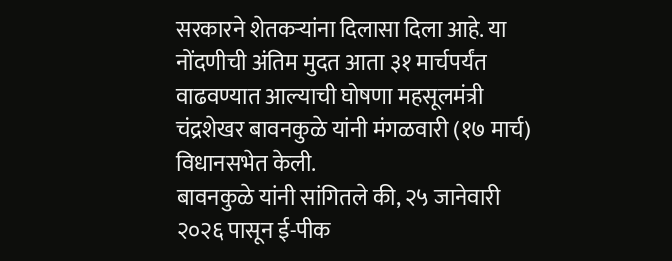सरकारने शेतकऱ्यांना दिलासा दिला आहे. या नोंदणीची अंतिम मुदत आता ३१ मार्चपर्यंत वाढवण्यात आल्याची घोषणा महसूलमंत्री चंद्रशेखर बावनकुळे यांनी मंगळवारी (१७ मार्च) विधानसभेत केली.
बावनकुळे यांनी सांगितले की, २५ जानेवारी २०२६ पासून ई-पीक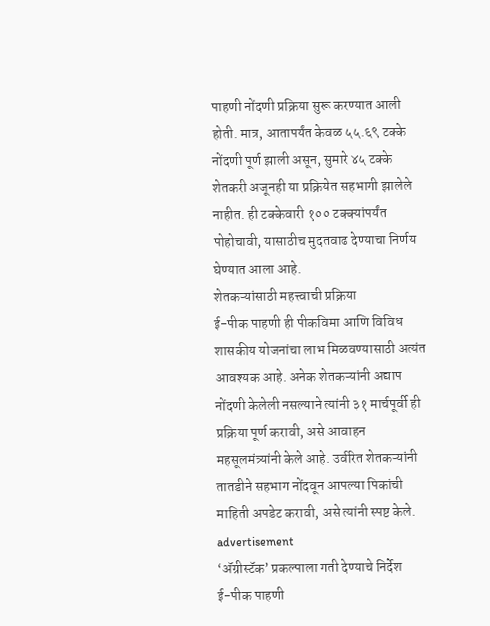पाहणी नोंदणी प्रक्रिया सुरू करण्यात आली होती. मात्र, आतापर्यंत केवळ ५५.६९ टक्के नोंदणी पूर्ण झाली असून, सुमारे ४५ टक्के शेतकरी अजूनही या प्रक्रियेत सहभागी झालेले नाहीत. ही टक्केवारी १०० टक्क्यांपर्यंत पोहोचावी, यासाठीच मुदतवाढ देण्याचा निर्णय घेण्यात आला आहे.
शेतकऱ्यांसाठी महत्त्वाची प्रक्रिया
ई-पीक पाहणी ही पीकविमा आणि विविध शासकीय योजनांचा लाभ मिळवण्यासाठी अत्यंत आवश्यक आहे. अनेक शेतकऱ्यांनी अद्याप नोंदणी केलेली नसल्याने त्यांनी ३१ मार्चपूर्वी ही प्रक्रिया पूर्ण करावी, असे आवाहन महसूलमंत्र्यांनी केले आहे. उर्वरित शेतकऱ्यांनी तातडीने सहभाग नोंदवून आपल्या पिकांची माहिती अपडेट करावी, असे त्यांनी स्पष्ट केले.
advertisement
‘अ‍ॅग्रीस्टॅक’ प्रकल्पाला गती देण्याचे निर्देश
ई-पीक पाहणी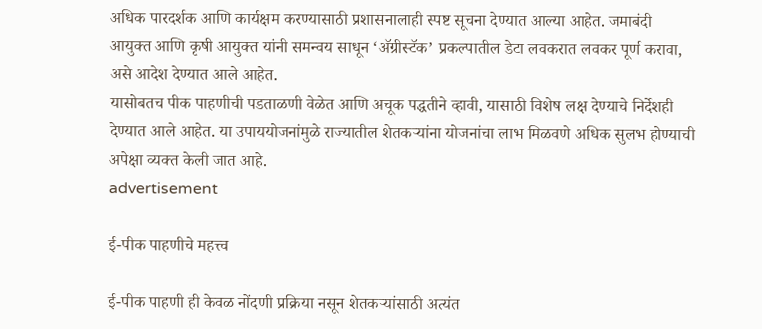अधिक पारदर्शक आणि कार्यक्षम करण्यासाठी प्रशासनालाही स्पष्ट सूचना देण्यात आल्या आहेत. जमाबंदी आयुक्त आणि कृषी आयुक्त यांनी समन्वय साधून ‘अ‍ॅग्रीस्टॅक’ प्रकल्पातील डेटा लवकरात लवकर पूर्ण करावा, असे आदेश देण्यात आले आहेत.
यासोबतच पीक पाहणीची पडताळणी वेळेत आणि अचूक पद्धतीने व्हावी, यासाठी विशेष लक्ष देण्याचे निर्देशही देण्यात आले आहेत. या उपाययोजनांमुळे राज्यातील शेतकऱ्यांना योजनांचा लाभ मिळवणे अधिक सुलभ होण्याची अपेक्षा व्यक्त केली जात आहे.
advertisement

ई-पीक पाहणीचे महत्त्व

ई-पीक पाहणी ही केवळ नोंदणी प्रक्रिया नसून शेतकऱ्यांसाठी अत्यंत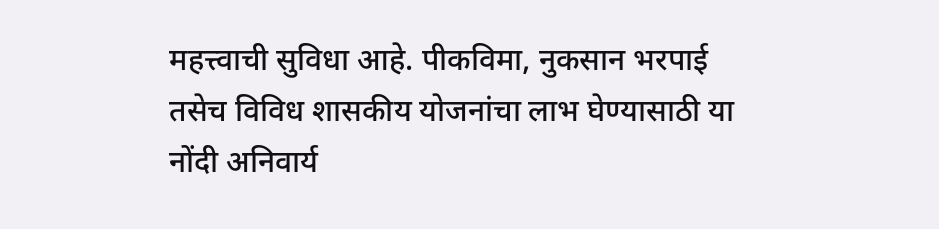महत्त्वाची सुविधा आहे. पीकविमा, नुकसान भरपाई तसेच विविध शासकीय योजनांचा लाभ घेण्यासाठी या नोंदी अनिवार्य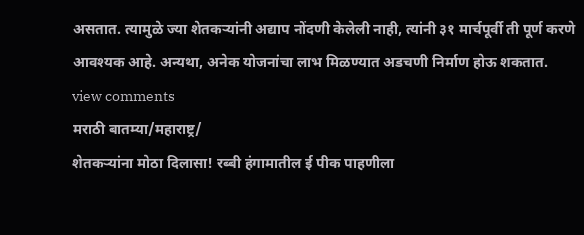असतात. त्यामुळे ज्या शेतकऱ्यांनी अद्याप नोंदणी केलेली नाही, त्यांनी ३१ मार्चपूर्वी ती पूर्ण करणे आवश्यक आहे. अन्यथा, अनेक योजनांचा लाभ मिळण्यात अडचणी निर्माण होऊ शकतात.
view comments
मराठी बातम्या/महाराष्ट्र/
शेतकऱ्यांना मोठा दिलासा! रब्बी हंगामातील ई पीक पाहणीला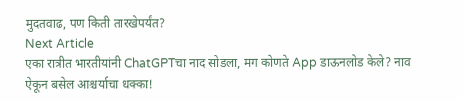मुदतवाढ, पण किती तारखेपर्यंत?
Next Article
एका रात्रीत भारतीयांनी ChatGPTचा नाद सोडला, मग कोणते App डाऊनलोड केले? नाव ऐकून बसेल आश्चर्याचा धक्का!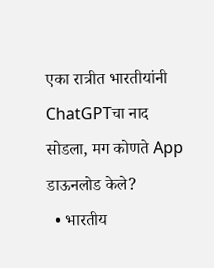एका रात्रीत भारतीयांनी ChatGPTचा नाद सोडला, मग कोणते App डाऊनलोड केले?
  • भारतीय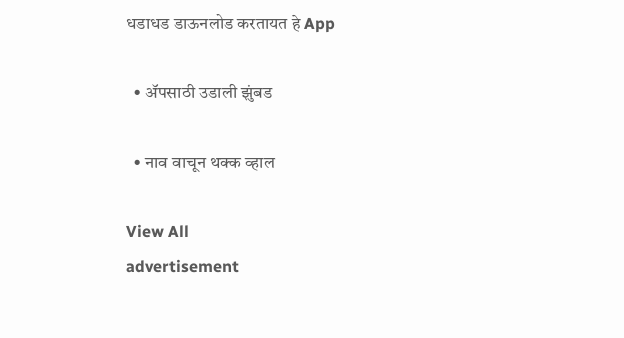धडाधड डाऊनलोड करतायत हे App

  • ॲपसाठी उडाली झुंबड

  • नाव वाचून थक्क व्हाल

View All
advertisement